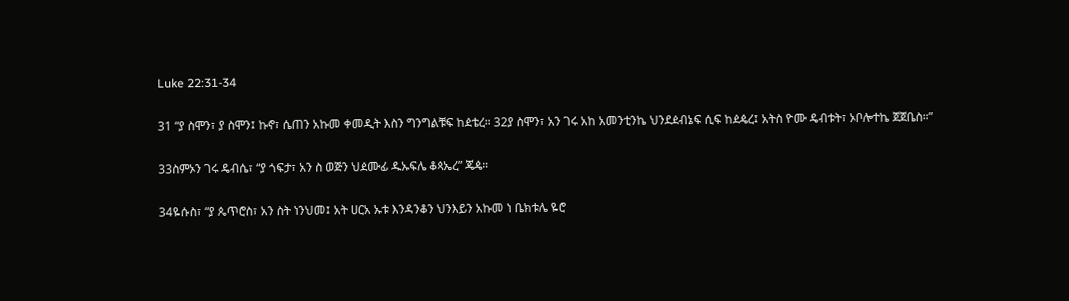Luke 22:31-34

31 “ያ ስሞን፣ ያ ስሞን፤ ኩኖ፣ ሴጠን አኩመ ቀመዲት እስን ግንግልቹፍ ከዸቴረ። 32ያ ስሞን፣ አን ገሩ አከ አመንቲንኬ ህንደዸብኔፍ ሲፍ ከዸዼረ፤ አትስ ዮሙ ዴብቱት፣ ኦቦሎተኬ ጀጀቤስ።”

33ስምኦን ገሩ ዴብሴ፣ “ያ ጎፍታ፣ አን ስ ወጅን ህዸሙፊ ዱኡፍሌ ቆጳኤረ” ጄዼ።

34ዬሱስ፣ “ያ ጴጥሮስ፣ አን ስት ነንህመ፤ አት ሀርአ ኡቱ እንዳንቆን ህንእይን አኩመ ነ ቤክቱሌ ዬሮ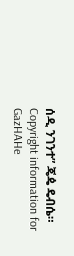ሰዲ ንገንተ” ጄዼ ዴብሴ።
Copyright information for GazHAHe